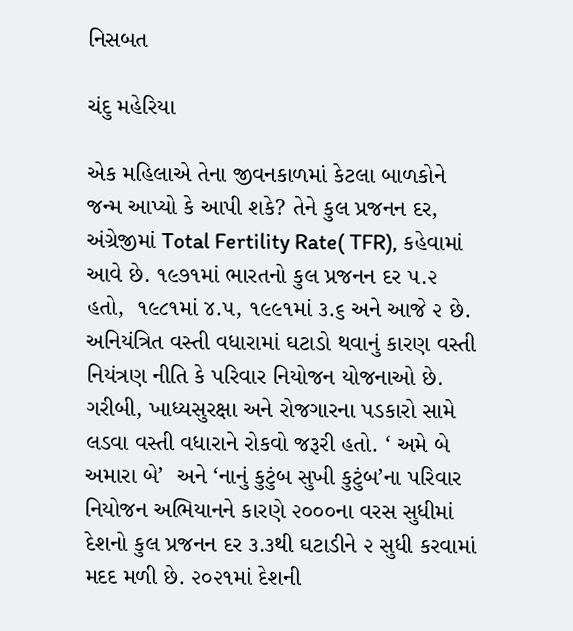નિસબત

ચંદુ મહેરિયા

એક મહિલાએ તેના જીવનકાળમાં કેટલા બાળકોને જન્મ આપ્યો કે આપી શકે? તેને કુલ પ્રજનન દર, અંગ્રેજીમાં Total Fertility Rate( TFR), કહેવામાં આવે છે. ૧૯૭૧માં ભારતનો કુલ પ્રજનન દર ૫.૨ હતો,  ૧૯૮૧માં ૪.૫, ૧૯૯૧માં ૩.૬ અને આજે ૨ છે. અનિયંત્રિત વસ્તી વધારામાં ઘટાડો થવાનું કારણ વસ્તી નિયંત્રણ નીતિ કે પરિવાર નિયોજન યોજનાઓ છે.  ગરીબી, ખાધ્યસુરક્ષા અને રોજગારના પડકારો સામે લડવા વસ્તી વધારાને રોકવો જરૂરી હતો. ‘ અમે બે અમારા બે’  અને ‘નાનું કુટુંબ સુખી કુટુંબ’ના પરિવાર નિયોજન અભિયાનને કારણે ૨૦૦૦ના વરસ સુધીમાં દેશનો કુલ પ્રજનન દર ૩.૩થી ઘટાડીને ૨ સુધી કરવામાં મદદ મળી છે. ૨૦૨૧માં દેશની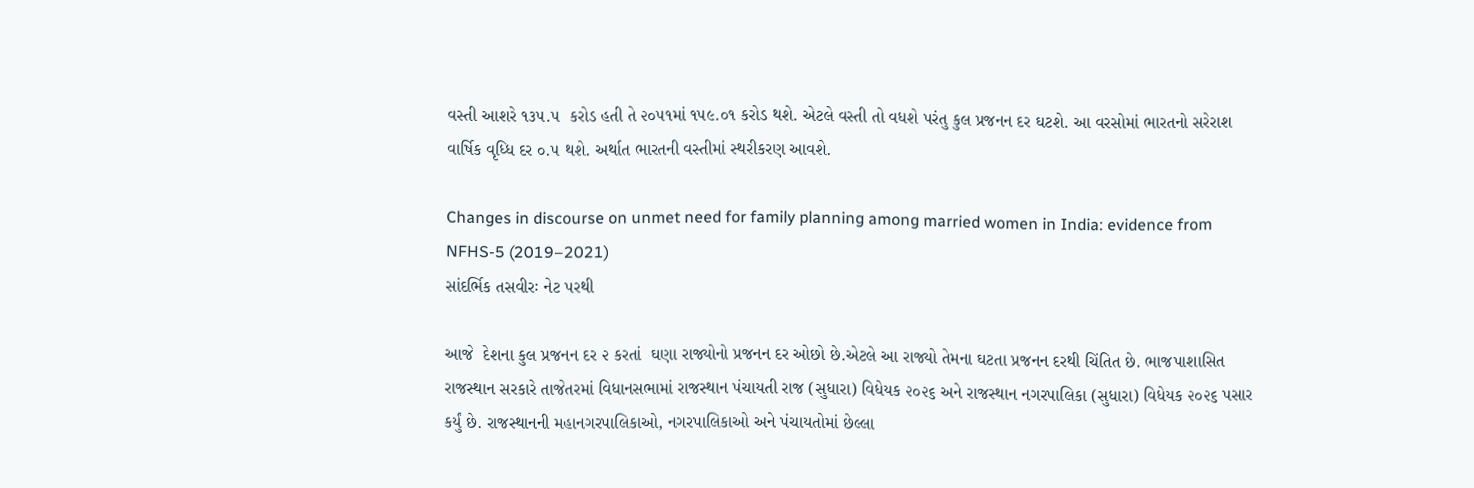વસ્તી આશરે ૧૩૫.૫  કરોડ હતી તે ૨૦૫૧માં ૧૫૯.૦૧ કરોડ થશે. એટલે વસ્તી તો વધશે પરંતુ કુલ પ્રજનન દર ઘટશે. આ વરસોમાં ભારતનો સરેરાશ વાર્ષિક વૃધ્ધિ દર ૦.૫ થશે. અર્થાત ભારતની વસ્તીમાં સ્થરીકરણ આવશે.

Changes in discourse on unmet need for family planning among married women in India: evidence from NFHS-5 (2019–2021)
સાંદર્ભિક તસવીરઃ નેટ પરથી

આજે  દેશના કુલ પ્રજનન દર ૨ કરતાં  ઘણા રાજ્યોનો પ્રજનન દર ઓછો છે.એટલે આ રાજ્યો તેમના ઘટતા પ્રજનન દરથી ચિંતિત છે. ભાજપાશાસિત રાજસ્થાન સરકારે તાજેતરમાં વિધાનસભામાં રાજસ્થાન પંચાયતી રાજ (સુધારા) વિધેયક ૨૦૨૬ અને રાજસ્થાન નગરપાલિકા (સુધારા) વિધેયક ૨૦૨૬ પસાર કર્યું છે. રાજસ્થાનની મહાનગરપાલિકાઓ, નગરપાલિકાઓ અને પંચાયતોમાં છેલ્લા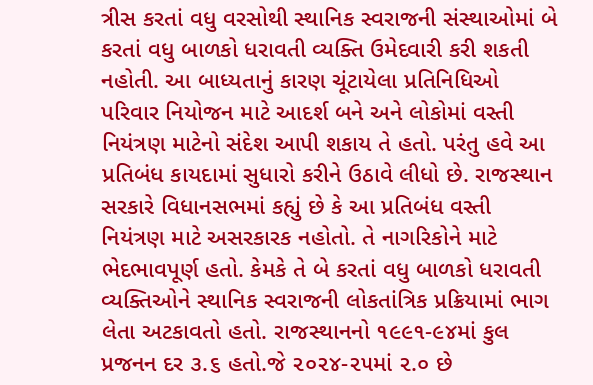ત્રીસ કરતાં વધુ વરસોથી સ્થાનિક સ્વરાજની સંસ્થાઓમાં બે કરતાં વધુ બાળકો ધરાવતી વ્યક્તિ ઉમેદવારી કરી શકતી નહોતી. આ બાધ્યતાનું કારણ ચૂંટાયેલા પ્રતિનિધિઓ પરિવાર નિયોજન માટે આદર્શ બને અને લોકોમાં વસ્તી નિયંત્રણ માટેનો સંદેશ આપી શકાય તે હતો. પરંતુ હવે આ પ્રતિબંધ કાયદામાં સુધારો કરીને ઉઠાવે લીધો છે. રાજસ્થાન સરકારે વિધાનસભમાં કહ્યું છે કે આ પ્રતિબંધ વસ્તી નિયંત્રણ માટે અસરકારક નહોતો. તે નાગરિકોને માટે ભેદભાવપૂર્ણ હતો. કેમકે તે બે કરતાં વધુ બાળકો ધરાવતી વ્યક્તિઓને સ્થાનિક સ્વરાજની લોકતાંત્રિક પ્રક્રિયામાં ભાગ લેતા અટકાવતો હતો. રાજસ્થાનનો ૧૯૯૧-૯૪માં કુલ પ્રજનન દર ૩.૬ હતો.જે ૨૦૨૪-૨૫માં ૨.૦ છે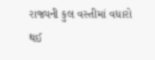રાજ્યની કુલ વસ્તીમાં વધારો થઈ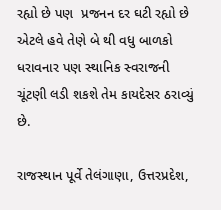રહ્યો છે પણ  પ્રજનન દર ઘટી રહ્યો છે એટલે હવે તેણે બે થી વધુ બાળકો ધરાવનાર પણ સ્થાનિક સ્વરાજની ચૂંટણી લડી શકશે તેમ કાયદેસર ઠરાવ્યું છે.

રાજસ્થાન પૂર્વે તેલંગાણા, ઉત્તરપ્રદેશ,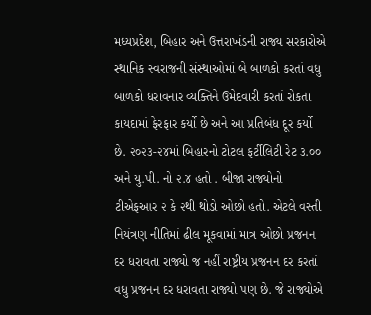મધ્યપ્રદેશ, બિહાર અને ઉત્તરાખંડની રાજ્ય સરકારોએ સ્થાનિક સ્વરાજની સંસ્થાઓમાં બે બાળકો કરતાં વધુ બાળકો ધરાવનાર વ્યક્તિને ઉમેદવારી કરતાં રોકતા કાયદામાં ફેરફાર કર્યો છે અને આ પ્રતિબંધ દૂર કર્યો છે. ૨૦૨૩-૨૪માં બિહારનો ટોટલ ફર્ટીલિટી રેટ ૩.૦૦ અને યુ.પી. નો ૨.૪ હતો . બીજા રાજ્યોનો ટીએફઆર ૨ કે ૨થી થોડો ઓછો હતો. એટલે વસ્તી નિયંત્રણ નીતિમાં ઢીલ મૂકવામાં માત્ર ઓછો પ્રજનન દર ધરાવતા રાજ્યો જ નહીં રાષ્ટ્રીય પ્રજનન દર કરતાં વધુ પ્રજનન દર ધરાવતા રાજ્યો પણ છે. જે રાજ્યોએ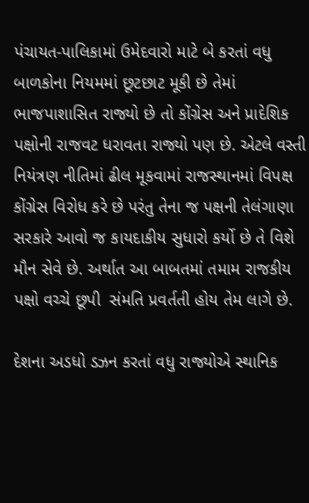પંચાયત-પાલિકામાં ઉમેદવારો માટે બે કરતાં વધુ બાળકોના નિયમમાં છૂટછાટ મૂકી છે તેમાં ભાજપાશાસિત રાજ્યો છે તો કોંગ્રેસ અને પ્રાદેશિક પક્ષોની રાજવટ ધરાવતા રાજ્યો પણ છે. એટલે વસ્તી નિયંત્રણ નીતિમાં ઢીલ મૂકવામાં રાજસ્થાનમાં વિપક્ષ કોંગ્રેસ વિરોધ કરે છે પરંતુ તેના જ પક્ષની તેલંગાણા સરકારે આવો જ કાયદાકીય સુધારો કર્યો છે તે વિશે મૌન સેવે છે. અર્થાત આ બાબતમાં તમામ રાજકીય પક્ષો વચ્ચે છૂપી  સંમતિ પ્રવર્તતી હોય તેમ લાગે છે.

દેશના અડધો ડઝન કરતાં વધુ રાજ્યોએ સ્થાનિક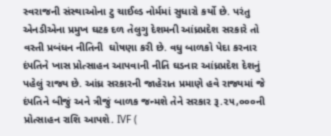સ્વરાજની સંસ્થાઓના ટુ ચાઈલ્ડ નોર્મમાં સુધારો કર્યો છે. પરંતુ એનડીએના પ્રમુખ ઘટક દળ તેલુગુ દેશમની આંધ્રપ્રદેશ સરકારે તો વસ્તી પ્રબંધન નીતિની  ઘોષણા કરી છે. વધુ બાળકો પેદા કરનાર દંપતિને ખાસ પ્રોત્સાહન આપવાની નીતિ ઘડનાર આંધ્રપ્રદેશ દેશનું પહેલું રાજ્ય છે. આંધ્ર સરકારની જાહેરાત પ્રમાણે હવે રાજ્યમાં જે દંપતિને બીજું અને ત્રીજું બાળક જન્મશે તેને સરકાર રૂ.૨૫,૦૦૦ની પ્રોત્સાહન રાશિ આપશે. IVF (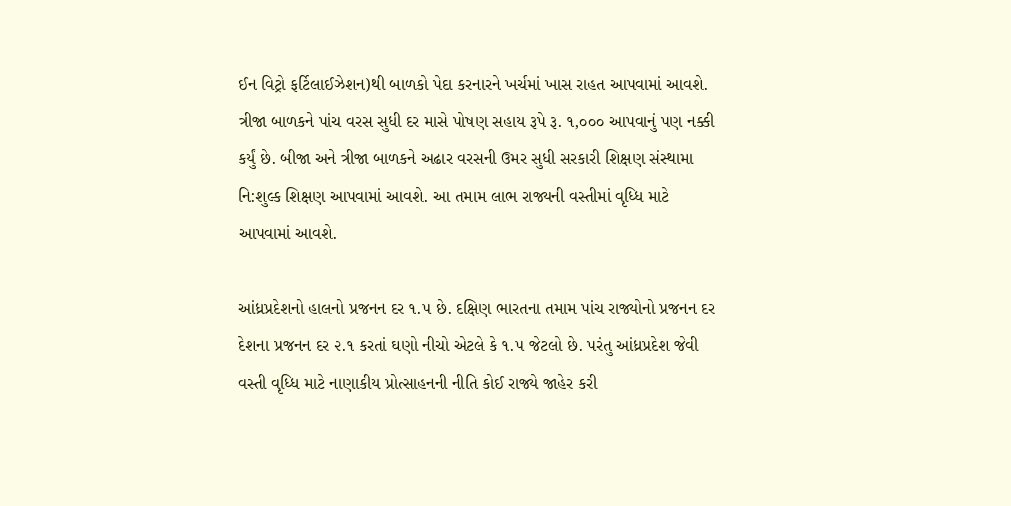ઈન વિટ્રો ફર્ટિલાઈઝેશન)થી બાળકો પેદા કરનારને ખર્ચમાં ખાસ રાહત આપવામાં આવશે. ત્રીજા બાળકને પાંચ વરસ સુધી દર માસે પોષણ સહાય રૂપે રૂ. ૧,૦૦૦ આપવાનું પણ નક્કી કર્યું છે. બીજા અને ત્રીજા બાળકને અઢાર વરસની ઉમર સુધી સરકારી શિક્ષણ સંસ્થામા નિ:શુલ્ક શિક્ષણ આપવામાં આવશે. આ તમામ લાભ રાજ્યની વસ્તીમાં વૃધ્ધિ માટે આપવામાં આવશે.

આંધ્રપ્રદેશનો હાલનો પ્રજનન દર ૧.૫ છે. દક્ષિણ ભારતના તમામ પાંચ રાજ્યોનો પ્રજનન દર દેશના પ્રજનન દર ૨.૧ કરતાં ઘણો નીચો એટલે કે ૧.૫ જેટલો છે. પરંતુ આંધ્રપ્રદેશ જેવી વસ્તી વૃધ્ધિ માટે નાણાકીય પ્રોત્સાહનની નીતિ કોઈ રાજ્યે જાહેર કરી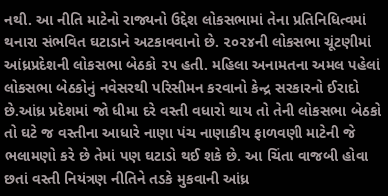નથી. આ નીતિ માટેનો રાજ્યનો ઉદ્દેશ લોકસભામાં તેના પ્રતિનિધિત્વમાં થનારા સંભવિત ઘટાડાને અટકાવવાનો છે. ૨૦૨૪ની લોકસભા ચૂંટણીમાં આંધ્રપ્રદેશની લોકસભા બેઠકો ૨૫ હતી. મહિલા અનામતના અમલ પહેલાં લોકસભા બેઠકોનું નવેસરથી પરિસીમન કરવાનો કેન્દ્ર સરકારનો ઈરાદો છે.આંધ્ર પ્રદેશમાં જો ધીમા દરે વસ્તી વધારો થાય તો તેની લોકસભા બેઠકો તો ઘટે જ વસ્તીના આધારે નાણા પંચ નાણાકીય ફાળવણી માટેની જે ભલામણો કરે છે તેમાં પણ ઘટાડો થઈ શકે છે. આ ચિંતા વાજબી હોવા છતાં વસ્તી નિયંત્રણ નીતિને તડકે મુકવાની આંધ્ર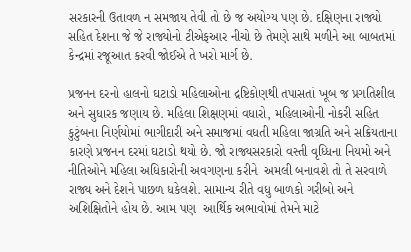સરકારની ઉતાવળ ન સમજાય તેવી તો છે જ અયોગ્ય પણ છે. દક્ષિણના રાજ્યો સહિત દેશના જે જે રાજ્યોનો ટીએફઆર નીચો છે તેમણે સાથે મળીને આ બાબતમાં કેન્દ્રમાં રજૂઆત કરવી જોઈએ તે ખરો માર્ગ છે.

પ્રજનન દરનો હાલનો ઘટાડો મહિલાઓના દ્રષ્ટિકોણથી તપાસતાં ખૂબ જ પ્રગતિશીલ અને સુધારક જણાય છે. મહિલા શિક્ષણમાં વધારો, મહિલાઓની નોકરી સહિત કુટુંબના નિર્ણયોમાં ભાગીદારી અને સમાજમાં વધતી મહિલા જાગ્રતિ અને સક્રિયતાના કારણે પ્રજનન દરમાં ઘટાડો થયો છે. જો રાજ્યસરકારો વસ્તી વૃધ્ધિના નિયમો અને નીતિઓને મહિલા અધિકારોની અવગણના કરીને  અમલી બનાવશે તો તે સરવાળે રાજ્ય અને દેશને પાછળ ધકેલશે. સામાન્ય રીતે વધુ બાળકો ગરીબો અને અશિક્ષિતોને હોય છે. આમ પણ  આર્થિક અભાવોમાં તેમને માટે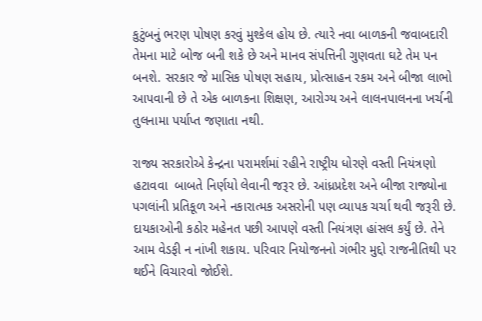કુટુંબનું ભરણ પોષણ કરવું મુશ્કેલ હોય છે. ત્યારે નવા બાળકની જવાબદારી તેમના માટે બોજ બની શકે છે અને માનવ સંપત્તિની ગુણવતા ઘટે તેમ પન બનશે. સરકાર જે માસિક પોષણ સહાય, પ્રોત્સાહન રકમ અને બીજા લાભો આપવાની છે તે એક બાળકના શિક્ષણ, આરોગ્ય અને લાલનપાલનના ખર્ચની તુલનામા પર્યાપ્ત જણાતા નથી.

રાજ્ય સરકારોએ કેન્દ્રના પરામર્શમાં રહીને રાષ્ટ્રીય ધોરણે વસ્તી નિયંત્રણો હટાવવા  બાબતે નિર્ણયો લેવાની જરૂર છે. આંધ્રપ્રદેશ અને બીજા રાજ્યોના પગલાંની પ્રતિકૂળ અને નકારાત્મક અસરોની પણ વ્યાપક ચર્ચા થવી જરૂરી છે. દાયકાઓની કઠોર મહેનત પછી આપણે વસ્તી નિયંત્રણ હાંસલ કર્યું છે. તેને આમ વેડફી ન નાંખી શકાય. પરિવાર નિયોજનનો ગંભીર મુદ્દો રાજનીતિથી પર થઈને વિચારવો જોઈશે.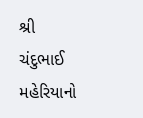શ્રી ચંદુભાઈ મહેરિયાનો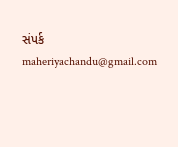સંપર્ક maheriyachandu@gmail.com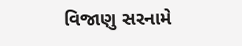વિજાણુ સરનામે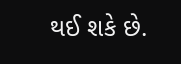થઈ શકે છે.